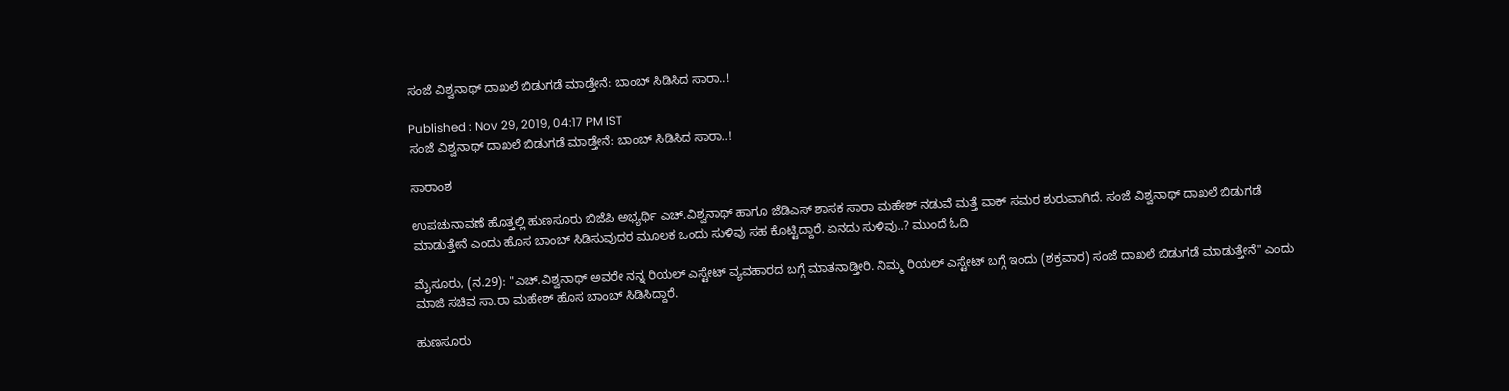ಸಂಜೆ ವಿಶ್ವನಾಥ್ ದಾಖಲೆ ಬಿಡುಗಡೆ ಮಾಡ್ತೇನೆ: ಬಾಂಬ್ ಸಿಡಿಸಿದ ಸಾರಾ..!

Published : Nov 29, 2019, 04:17 PM IST
ಸಂಜೆ ವಿಶ್ವನಾಥ್ ದಾಖಲೆ ಬಿಡುಗಡೆ ಮಾಡ್ತೇನೆ: ಬಾಂಬ್ ಸಿಡಿಸಿದ ಸಾರಾ..!

ಸಾರಾಂಶ

ಉಪಚುನಾವಣೆ ಹೊತ್ತಲ್ಲಿ ಹುಣಸೂರು ಬಿಜೆಪಿ ಅಭ್ಯರ್ಥಿ ಎಚ್.ವಿಶ್ವನಾಥ್ ಹಾಗೂ ಜೆಡಿಎಸ್ ಶಾಸಕ ಸಾರಾ ಮಹೇಶ್ ನಡುವೆ ಮತ್ತೆ ವಾಕ್ ಸಮರ ಶುರುವಾಗಿದೆ. ಸಂಜೆ ವಿಶ್ವನಾಥ್ ದಾಖಲೆ ಬಿಡುಗಡೆ ಮಾಡುತ್ತೇನೆ ಎಂದು ಹೊಸ ಬಾಂಬ್ ಸಿಡಿಸುವುದರ ಮೂಲಕ ಒಂದು ಸುಳಿವು ಸಹ ಕೊಟ್ಟಿದ್ದಾರೆ. ಏನದು ಸುಳಿವು..? ಮುಂದೆ ಓದಿ

ಮೈಸೂರು, (ನ.29): "ಎಚ್.ವಿಶ್ವನಾಥ್ ಅವರೇ ನನ್ನ ರಿಯಲ್ ಎಸ್ಟೇಟ್ ವ್ಯವಹಾರದ ಬಗ್ಗೆ ಮಾತನಾಡ್ತೀರಿ. ನಿಮ್ಮ ರಿಯಲ್ ಎಸ್ಟೇಟ್ ಬಗ್ಗೆ ಇಂದು (ಶಕ್ರವಾರ) ಸಂಜೆ ದಾಖಲೆ ಬಿಡುಗಡೆ ಮಾಡುತ್ತೇನೆ" ಎಂದು ಮಾಜಿ ಸಚಿವ ಸಾ.ರಾ ಮಹೇಶ್ ಹೊಸ ಬಾಂಬ್ ಸಿಡಿಸಿದ್ದಾರೆ.

ಹುಣಸೂರು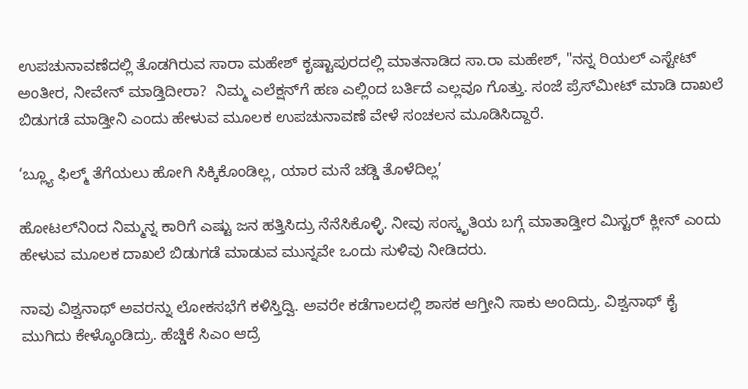ಉಪಚುನಾವಣೆದಲ್ಲಿ ತೊಡಗಿರುವ ಸಾರಾ ಮಹೇಶ್ ಕೃಷ್ಟಾಪುರದಲ್ಲಿ ಮಾತನಾಡಿದ ಸಾ.ರಾ ಮಹೇಶ್, "ನನ್ನ ರಿಯಲ್ ಎಸ್ಟೇಟ್ ಅಂತೀರ, ನೀವೇನ್ ಮಾಡ್ತಿದೀರಾ?  ನಿಮ್ಮ ಎಲೆಕ್ಷನ್‌ಗೆ ಹಣ ಎಲ್ಲಿಂದ ಬರ್ತಿದೆ ಎಲ್ಲವೂ ಗೊತ್ತು. ಸಂಜೆ ಪ್ರೆಸ್‌ಮೀಟ್ ಮಾಡಿ ದಾಖಲೆ ಬಿಡುಗಡೆ ಮಾಡ್ತೀನಿ ಎಂದು ಹೇಳುವ ಮೂಲಕ ಉಪಚುನಾವಣೆ ವೇಳೆ ಸಂಚಲನ ಮೂಡಿಸಿದ್ದಾರೆ.

‘ಬ್ಲ್ಯೂ ಫಿಲ್ಮ್ ತೆಗೆಯಲು ಹೋಗಿ ಸಿಕ್ಕಿಕೊಂಡಿಲ್ಲ, ಯಾರ ಮನೆ ಚಡ್ಡಿ ತೊಳೆದಿಲ್ಲ’

ಹೋಟಲ್‌ನಿಂದ ನಿಮ್ಮನ್ನ ಕಾರಿಗೆ ಎಷ್ಟು ಜನ ಹತ್ತಿಸಿದ್ರು ನೆನೆಸಿಕೊಳ್ಳಿ. ನೀವು ಸಂಸ್ಕೃತಿಯ ಬಗ್ಗೆ ಮಾತಾಡ್ತೀರ ಮಿಸ್ಟರ್ ಕ್ಲೀನ್ ಎಂದು ಹೇಳುವ ಮೂಲಕ ದಾಖಲೆ ಬಿಡುಗಡೆ ಮಾಡುವ ಮುನ್ನವೇ ಒಂದು ಸುಳಿವು ನೀಡಿದರು.

ನಾವು ವಿಶ್ವನಾಥ್ ಅವರನ್ನು ಲೋಕಸಭೆಗೆ ಕಳಿಸ್ತಿದ್ವಿ. ಅವರೇ ಕಡೆಗಾಲದಲ್ಲಿ ಶಾಸಕ ಆಗ್ತೀನಿ ಸಾಕು ಅಂದಿದ್ರು. ವಿಶ್ವನಾಥ್ ಕೈ ಮುಗಿದು ಕೇಳ್ಕೊಂಡಿದ್ರು. ಹೆಚ್ಡಿಕೆ ಸಿಎಂ ಆದ್ರೆ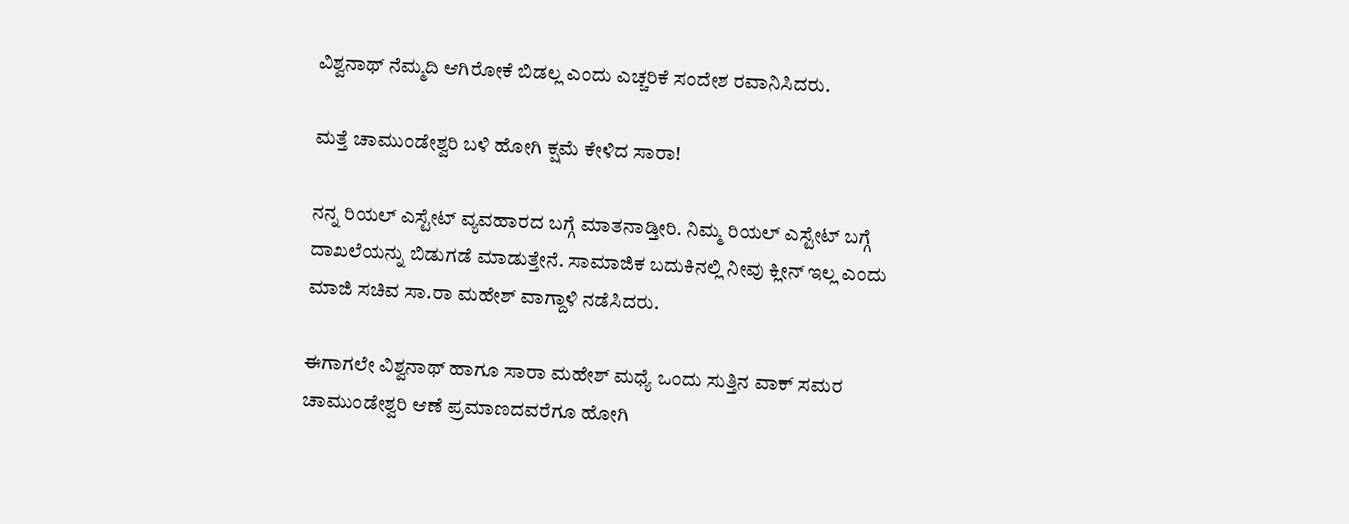ವಿಶ್ವನಾಥ್ ನೆಮ್ಮದಿ ಆಗಿರೋಕೆ ಬಿಡಲ್ಲ ಎಂದು ಎಚ್ಚರಿಕೆ ಸಂದೇಶ ರವಾನಿಸಿದರು.

ಮತ್ತೆ ಚಾಮುಂಡೇಶ್ವರಿ ಬಳಿ ಹೋಗಿ ಕ್ಷಮೆ ಕೇಳಿದ ಸಾರಾ!

ನನ್ನ ರಿಯಲ್ ಎಸ್ಟೇಟ್ ವ್ಯವಹಾರದ ಬಗ್ಗೆ ಮಾತನಾಡ್ತೀರಿ. ನಿಮ್ಮ ರಿಯಲ್ ಎಸ್ಟೇಟ್ ಬಗ್ಗೆ ದಾಖಲೆಯನ್ನು ಬಿಡುಗಡೆ ಮಾಡುತ್ತೇನೆ. ಸಾಮಾಜಿಕ ಬದುಕಿನಲ್ಲಿ ನೀವು ಕ್ಲೀನ್ ಇಲ್ಲ ಎಂದು ಮಾಜಿ ಸಚಿವ ಸಾ.ರಾ ಮಹೇಶ್ ವಾಗ್ದಾಳಿ ನಡೆಸಿದರು.

ಈಗಾಗಲೇ ವಿಶ್ವನಾಥ್ ಹಾಗೂ ಸಾರಾ ಮಹೇಶ್ ಮಧ್ಯೆ ಒಂದು ಸುತ್ತಿನ ವಾಕ್ ಸಮರ ಚಾಮುಂಡೇಶ್ವರಿ ಆಣೆ ಪ್ರಮಾಣದವರೆಗೂ ಹೋಗಿ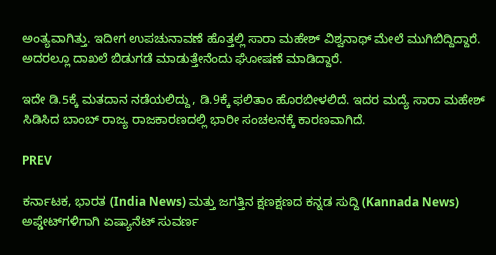ಅಂತ್ಯವಾಗಿತ್ತು. ಇದೀಗ ಉಪಚುನಾವಣೆ ಹೊತ್ತಲ್ಲಿ ಸಾರಾ ಮಹೇಶ್ ವಿಶ್ವನಾಥ್ ಮೇಲೆ ಮುಗಿಬಿದ್ದಿದ್ದಾರೆ. ಅದರಲ್ಲೂ ದಾಖಲೆ ಬಿಡುಗಡೆ ಮಾಡುತ್ತೇನೆಂದು ಘೋಷಣೆ ಮಾಡಿದ್ದಾರೆ.

ಇದೇ ಡಿ.5ಕ್ಕೆ ಮತದಾನ ನಡೆಯಲಿದ್ದು, ಡಿ.9ಕ್ಕೆ ಫಲಿತಾಂ ಹೊರಬೀಳಲಿದೆ. ಇದರ ಮದ್ಯೆ ಸಾರಾ ಮಹೇಶ್ ಸಿಡಿಸಿದ ಬಾಂಬ್ ರಾಜ್ಯ ರಾಜಕಾರಣದಲ್ಲಿ ಭಾರೀ ಸಂಚಲನಕ್ಕೆ ಕಾರಣವಾಗಿದೆ.

PREV

ಕರ್ನಾಟಕ, ಭಾರತ (India News) ಮತ್ತು ಜಗತ್ತಿನ ಕ್ಷಣಕ್ಷಣದ ಕನ್ನಡ ಸುದ್ದಿ (Kannada News) ಅಪ್ಡೇಟ್‌ಗಳಿಗಾಗಿ ಏಷ್ಯಾನೆಟ್ ಸುವರ್ಣ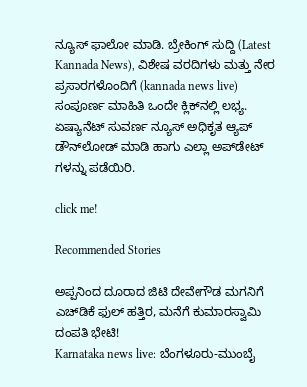ನ್ಯೂಸ್‌ ಫಾಲೋ ಮಾಡಿ. ಬ್ರೇಕಿಂಗ್ ಸುದ್ದಿ (Latest Kannada News), ವಿಶೇಷ ವರದಿಗಳು ಮತ್ತು ನೇರ ಪ್ರಸಾರಗಳೊಂದಿಗೆ (kannada news live) ಸಂಪೂರ್ಣ ಮಾಹಿತಿ ಒಂದೇ ಕ್ಲಿಕ್‌ನಲ್ಲಿ ಲಭ್ಯ. ಏಷ್ಯಾನೆಟ್ ಸುವರ್ಣ ನ್ಯೂಸ್ ಅಧಿಕೃತ ಆ್ಯಪ್ ಡೌನ್‌ಲೋಡ್ ಮಾಡಿ ಹಾಗು ಎಲ್ಲಾ ಅಪ್‌ಡೇಟ್ ಗಳನ್ನು ಪಡೆಯಿರಿ.

click me!

Recommended Stories

ಅಪ್ಪನಿಂದ ದೂರಾದ ಜಿಟಿ ದೇವೇಗೌಡ ಮಗನಿಗೆ ಎಚ್‌ಡಿಕೆ ಫುಲ್ ಹತ್ತಿರ, ಮನೆಗೆ ಕುಮಾರಸ್ವಾಮಿ ದಂಪತಿ ಭೇಟಿ!
Karnataka news live: ಬೆಂಗಳೂರು-ಮುಂಬೈ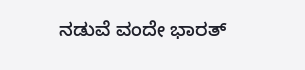ನಡುವೆ ವಂದೇ ಭಾರತ್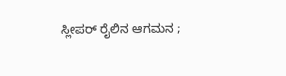ಸ್ಲೀಪರ್ ರೈಲಿನ ಆಗಮನ ;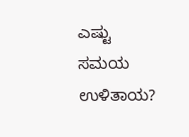ಎಷ್ಟು ಸಮಯ ಉಳಿತಾಯ?